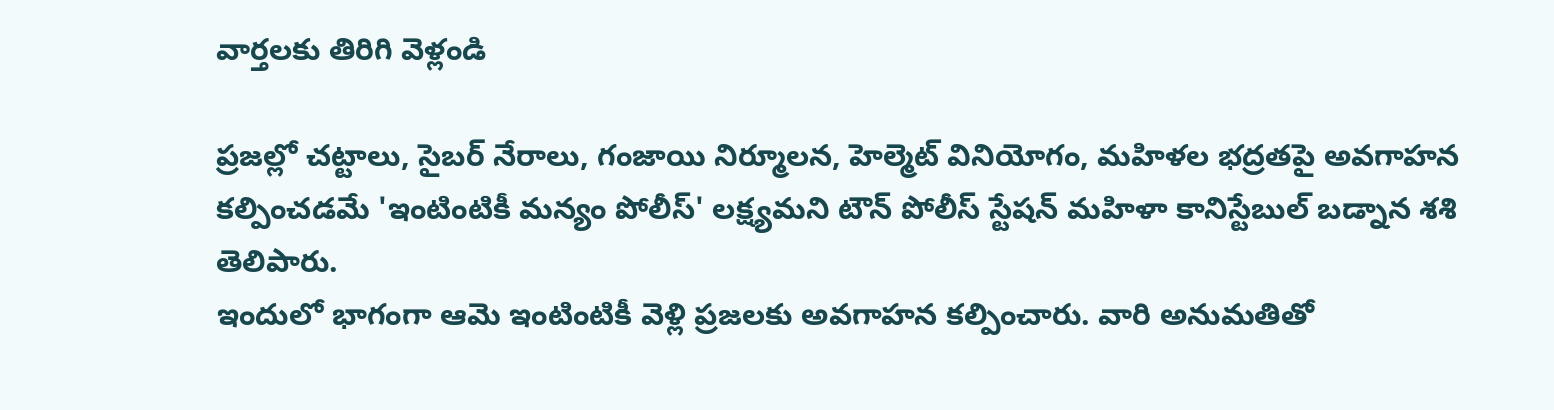వార్తలకు తిరిగి వెళ్లండి

ప్రజల్లో చట్టాలు, సైబర్ నేరాలు, గంజాయి నిర్మూలన, హెల్మెట్ వినియోగం, మహిళల భద్రతపై అవగాహన కల్పించడమే 'ఇంటింటికీ మన్యం పోలీస్' లక్ష్యమని టౌన్ పోలీస్ స్టేషన్ మహిళా కానిస్టేబుల్ బడ్నాన శశి తెలిపారు.
ఇందులో భాగంగా ఆమె ఇంటింటికీ వెళ్లి ప్రజలకు అవగాహన కల్పించారు. వారి అనుమతితో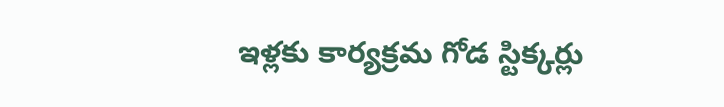ఇళ్లకు కార్యక్రమ గోడ స్టిక్కర్లు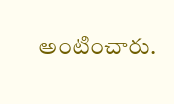అంటించారు.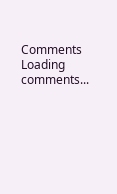Comments
Loading comments...